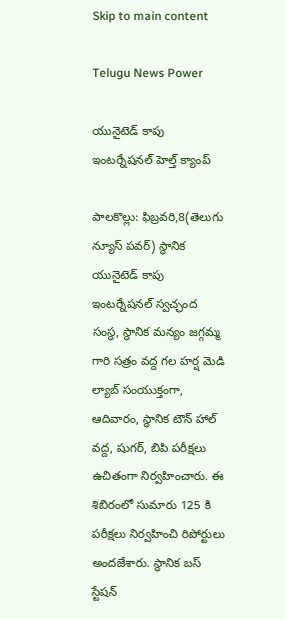Skip to main content

Telugu News Power

యునైటెడ్ కాపు ఇంటర్నేషనల్ హెల్త్ క్యాంప్

పాలకొల్లు: ఫిబ్రవరి,8(తెలుగు న్యూస్ పవర్) స్థానిక యునైటెడ్ కాపు ఇంటర్నేషనల్ స్వచ్ఛంద సంస్థ, స్థానిక మన్యం జగ్గమ్మ గారి సత్రం వద్ద గల హర్ష మెడి ల్యాబ్ సంయుక్తంగా, ఆదివారం, స్థానిక టౌన్ హాల్ వద్ద, షుగర్, బిపి పరీక్షలు ఉచితంగా నిర్వహించారు. ఈ శిబిరంలో సుమారు 125 కి పరీక్షలు నిర్వహించి రిపోర్టులు అందజేశారు. స్థానిక బస్ స్టేషన్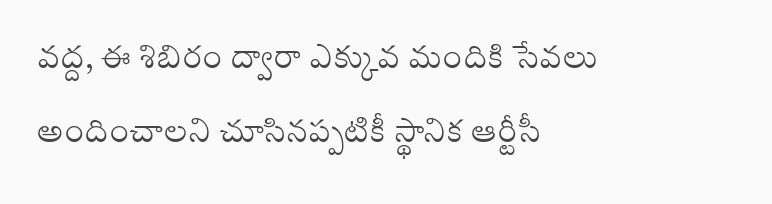వద్ద, ఈ శిబిరం ద్వారా ఎక్కువ మందికి సేవలు అందించాలని చూసినప్పటికీ స్థానిక ఆర్టీసీ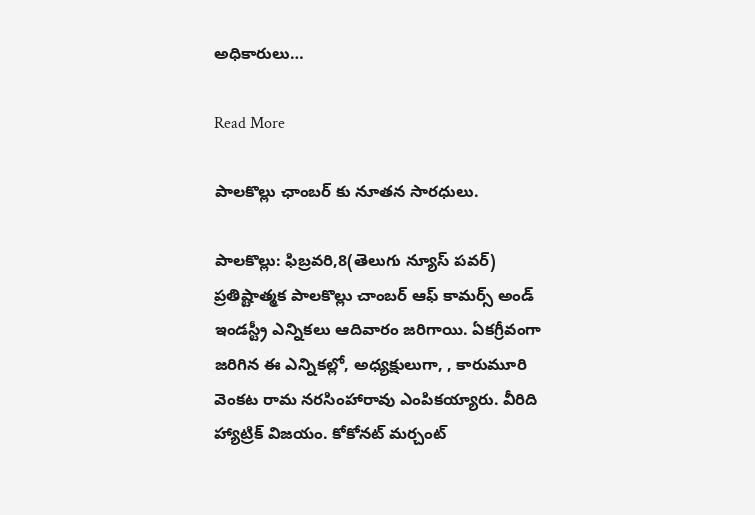అధికారులు…

Read More

పాలకొల్లు ఛాంబర్ కు నూతన సారధులు.

పాలకొల్లు: ఫిబ్రవరి,8(తెలుగు న్యూస్ పవర్) ప్రతిష్టాత్మక పాలకొల్లు చాంబర్ ఆఫ్ కామర్స్ అండ్ ఇండస్ట్రీ ఎన్నికలు ఆదివారం జరిగాయి. ఏకగ్రీవంగా జరిగిన ఈ ఎన్నికల్లో, అధ్యక్షులుగా, , కారుమూరి వెంకట రామ నరసింహారావు ఎంపికయ్యారు. వీరిది హ్యాట్రిక్ విజయం. కోకోనట్ మర్చంట్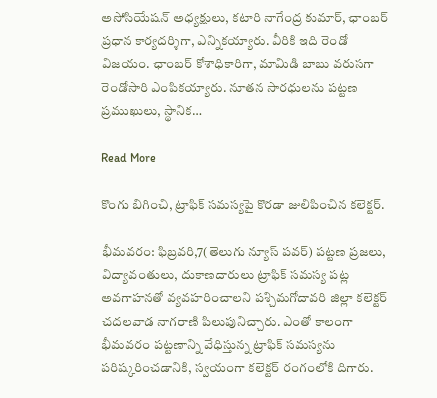అసోసియేషన్ అధ్యక్షులు, కటారి నాగేంద్ర కుమార్, ఛాంబర్ ప్రధాన కార్యదర్శిగా, ఎన్నికయ్యారు. వీరికి ఇది రెండో విజయం. ఛాంబర్ కోశాధికారిగా, మామిడి బాబు వరుసగా రెండోసారి ఎంపికయ్యారు. నూతన సారధులను పట్టణ ప్రముఖులు, స్థానిక…

Read More

కొంగు బిగించి, ట్రాఫిక్ సమస్యపై కొరడా జులిపించిన కలెక్టర్.

భీమవరం: ఫిబ్రవరి,7(తెలుగు న్యూస్ పవర్) పట్టణ ప్రజలు, విద్యావంతులు, దుకాణదారులు ట్రాఫిక్ సమస్య పట్ల అవగాహనతో వ్యవహరించాలని పశ్చిమగోదావరి జిల్లా కలెక్టర్ చదలవాడ నాగరాణి పిలుపునిచ్చారు. ఎంతో కాలంగా భీమవరం పట్టణాన్ని వేధిస్తున్న ట్రాఫిక్ సమస్యను పరిష్కరించడానికి, స్వయంగా కలెక్టర్ రంగంలోకి దిగారు.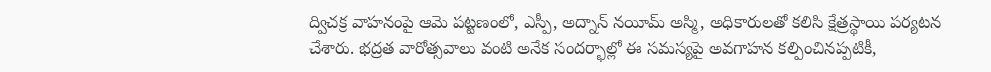ద్విచక్ర వాహనంపై ఆమె పట్టణంలో, ఎస్పీ, అద్నాన్ నయీమ్ అస్మి, అధికారులతో కలిసి క్షేత్రస్థాయి పర్యటన చేశారు. భద్రత వారోత్సవాలు వంటి అనేక సందర్భాల్లో ఈ సమస్యపై అవగాహన కల్పించినప్పటికీ,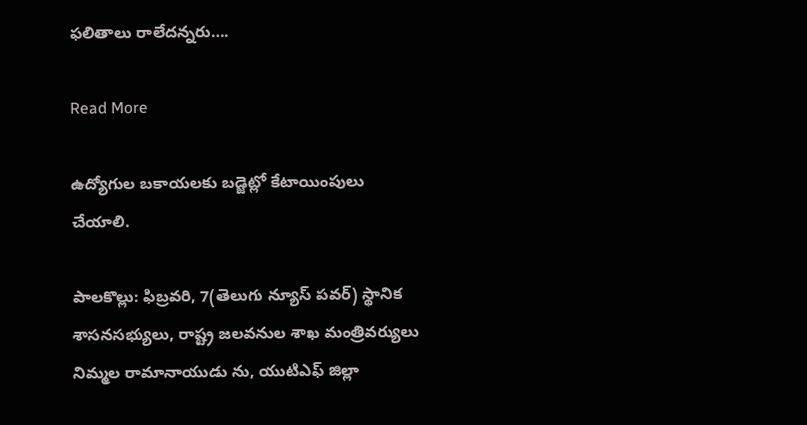ఫలితాలు రాలేదన్నరు….

Read More

ఉద్యోగుల బకాయలకు బడ్జెట్లో కేటాయింపులు చేయాలి.

పాలకొల్లు: ఫిబ్రవరి, 7(తెలుగు న్యూస్ పవర్) స్థానిక శాసనసభ్యులు, రాష్ట్ర జలవనుల శాఖ మంత్రివర్యులు నిమ్మల రామానాయుడు ను, యుటిఎఫ్ జిల్లా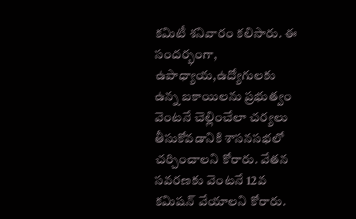కమిటీ శనివారం కలిసారు. ఈ సందర్భంగా, ఉపాధ్యాయ,ఉద్యోగులకు ఉన్న బకాయిలను ప్రభుత్వం వెంటనే చెల్లించేలా చర్యలు తీసుకోవడానికి శాసనసభలో చర్చించాలని కోరారు. వేతన సవరణకు వెంటనే 12వ కమిషన్ వేయాలని కోరారు.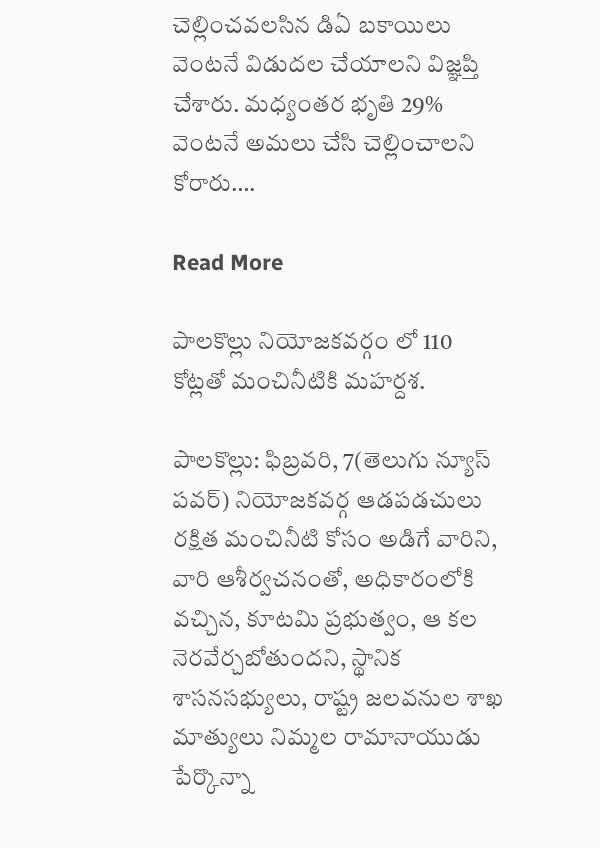చెల్లించవలసిన డిఏ బకాయిలు వెంటనే విడుదల చేయాలని విజ్ఞప్తి చేశారు. మధ్యంతర భృతి 29% వెంటనే అమలు చేసి చెల్లించాలని కోరారు….

Read More

పాలకొల్లు నియోజకవర్గం లో 110 కోట్లతో మంచినీటికి మహర్దశ.

పాలకొల్లు: ఫిబ్రవరి, 7(తెలుగు న్యూస్ పవర్) నియోజకవర్గ ఆడపడచులు రక్షిత మంచినీటి కోసం అడిగే వారిని, వారి ఆశీర్వచనంతో, అధికారంలోకి వచ్చిన, కూటమి ప్రభుత్వం, ఆ కల నెరవేర్చబోతుందని, స్థానిక శాసనసభ్యులు, రాష్ట్ర జలవనుల శాఖ మాత్యులు నిమ్మల రామానాయుడు పేర్కొన్నా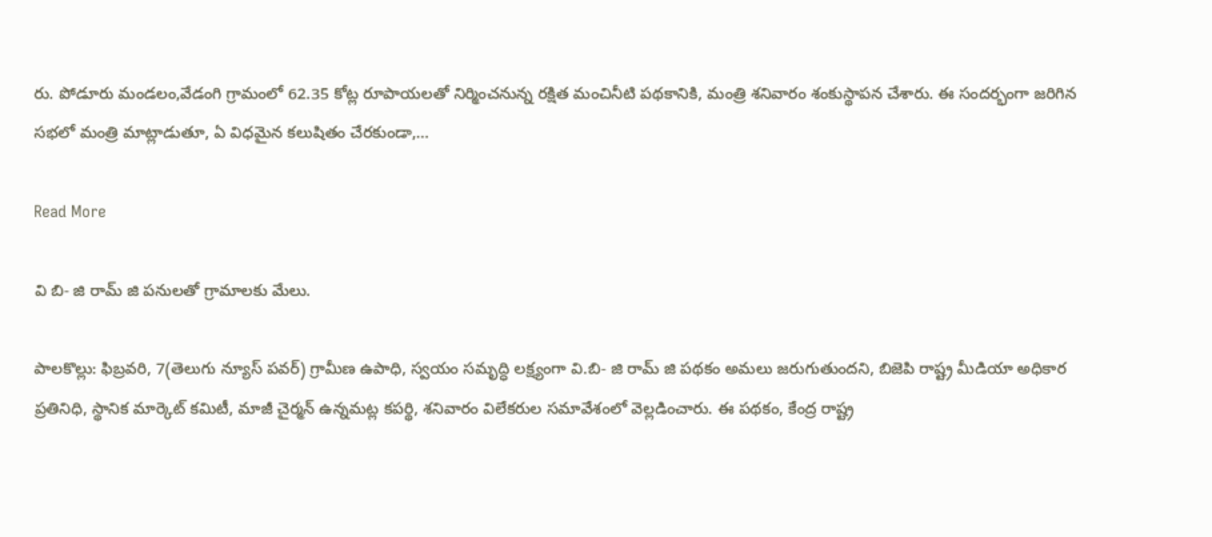రు. పోడూరు మండలం,వేడంగి గ్రామంలో 62.35 కోట్ల రూపాయలతో నిర్మించనున్న రక్షిత మంచినీటి పథకానికి, మంత్రి శనివారం శంకుస్థాపన చేశారు. ఈ సందర్భంగా జరిగిన సభలో మంత్రి మాట్లాడుతూ, ఏ విధమైన కలుషితం చేరకుండా,…

Read More

వి బి- జి రామ్ జి పనులతో గ్రామాలకు మేలు.

పాలకొల్లు: ఫిబ్రవరి, 7(తెలుగు న్యూస్ పవర్) గ్రామీణ ఉపాధి, స్వయం సమృద్ధి లక్ష్యంగా వి.బి- జి రామ్ జి పథకం అమలు జరుగుతుందని, బిజెపి రాష్ట్ర మీడియా అధికార ప్రతినిధి, స్థానిక మార్కెట్ కమిటీ, మాజీ చైర్మన్ ఉన్నమట్ల కపర్థి, శనివారం విలేకరుల సమావేశంలో వెల్లడించారు. ఈ పథకం, కేంద్ర రాష్ట్ర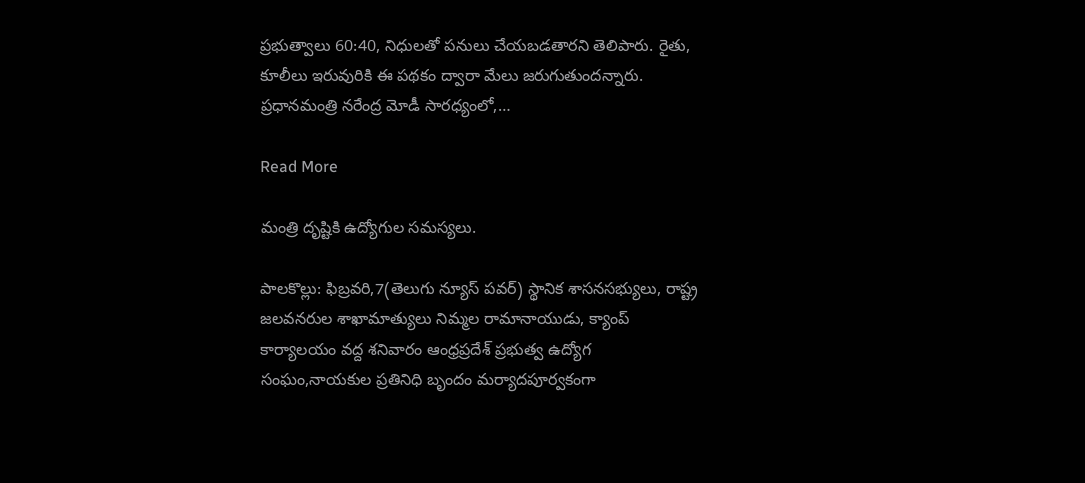ప్రభుత్వాలు 60:40, నిధులతో పనులు చేయబడతారని తెలిపారు. రైతు, కూలీలు ఇరువురికి ఈ పథకం ద్వారా మేలు జరుగుతుందన్నారు. ప్రధానమంత్రి నరేంద్ర మోడీ సారధ్యంలో,…

Read More

మంత్రి దృష్టికి ఉద్యోగుల సమస్యలు.

పాలకొల్లు: ఫిబ్రవరి,7(తెలుగు న్యూస్ పవర్) స్థానిక శాసనసభ్యులు, రాష్ట్ర జలవనరుల శాఖామాత్యులు నిమ్మల రామానాయుడు, క్యాంప్ కార్యాలయం వద్ద శనివారం ఆంధ్రప్రదేశ్ ప్రభుత్వ ఉద్యోగ సంఘం,నాయకుల ప్రతినిధి బృందం మర్యాదపూర్వకంగా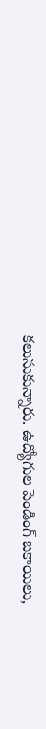కలుసుకున్నారు. ఉద్యోగుల పెండింగ్ బకాయిలు,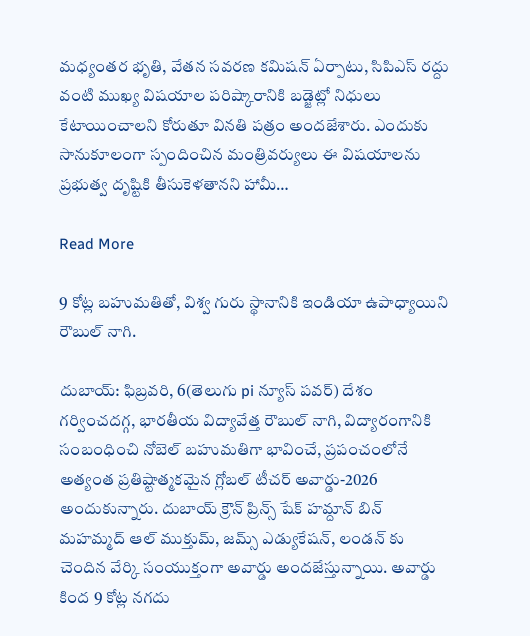మధ్యంతర భృతి, వేతన సవరణ కమిషన్ ఏర్పాటు, సిపిఎస్ రద్దు వంటి ముఖ్య విషయాల పరిష్కారానికి బడ్జెట్లో నిధులు కేటాయించాలని కోరుతూ వినతి పత్రం అందజేశారు. ఎందుకు సానుకూలంగా స్పందించిన మంత్రివర్యులు ఈ విషయాలను ప్రభుత్వ దృష్టికి తీసుకెళతానని హామీ…

Read More

9 కోట్ల బహుమతితో, విశ్వ గురు స్థానానికి ఇండియా ఉపాధ్యాయిని రౌబుల్ నాగి.

దుబాయ్: ఫిబ్రవరి, 6(తెలుగు pi న్యూస్ పవర్) దేశం గర్వించదగ్గ, భారతీయ విద్యావేత్త రౌబుల్ నాగి, విద్యారంగానికి సంబంధించి నోబెల్ బహుమతిగా భావించే, ప్రపంచంలోనే అత్యంత ప్రతిష్టాత్మకమైన గ్లోబల్ టీచర్ అవార్డు-2026 అందుకున్నారు. దుబాయ్ క్రౌన్ ప్రిన్స్ షేక్ హమ్దాన్ బిన్ మహమ్మద్ ఆల్ ముక్తుమ్, జమ్స్ ఎడ్యుకేషన్, లండన్ కు చెందిన వేర్కి సంయుక్తంగా అవార్డు అందజేస్తున్నాయి. అవార్డు కింద 9 కోట్ల నగదు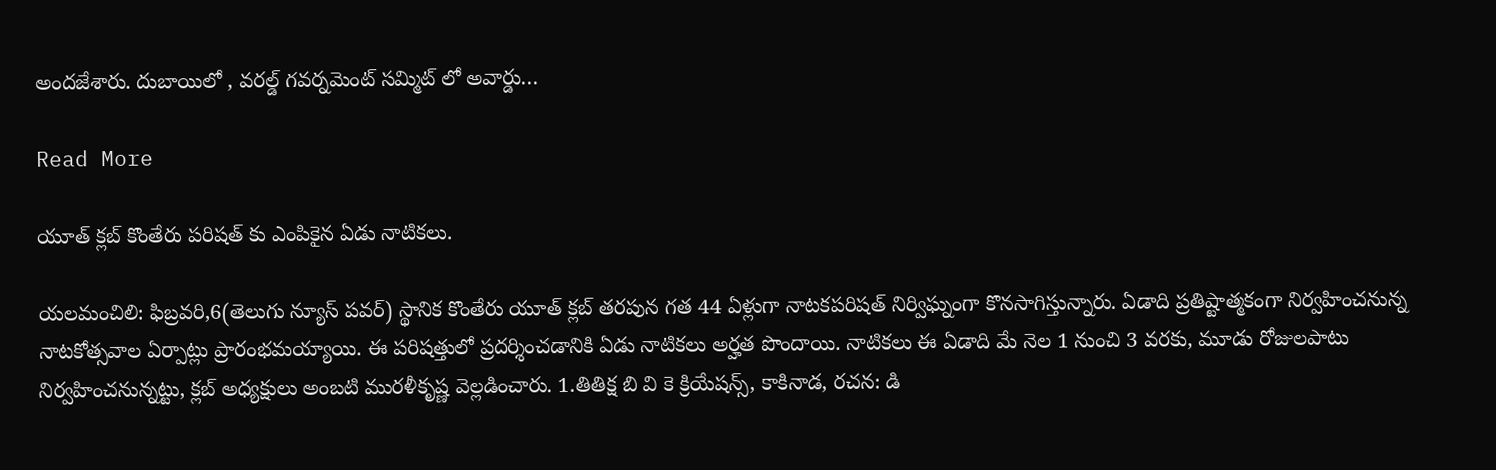అందజేశారు. దుబాయిలో , వరల్డ్ గవర్నమెంట్ సమ్మిట్ లో అవార్డు…

Read More

యూత్ క్లబ్ కొంతేరు పరిషత్ కు ఎంపికైన ఏడు నాటికలు.

యలమంచిలి: ఫిబ్రవరి,6(తెలుగు న్యూస్ పవర్) స్థానిక కొంతేరు యూత్ క్లబ్ తరపున గత 44 ఏళ్లుగా నాటకపరిషత్ నిర్విఘ్నంగా కొనసాగిస్తున్నారు. ఏడాది ప్రతిష్టాత్మకంగా నిర్వహించనున్న నాటకోత్సవాల ఏర్పాట్లు ప్రారంభమయ్యాయి. ఈ పరిషత్తులో ప్రదర్శించడానికి ఏడు నాటికలు అర్హత పొందాయి. నాటికలు ఈ ఏడాది మే నెల 1 నుంచి 3 వరకు, మూడు రోజులపాటు నిర్వహించనున్నట్టు, క్లబ్ అధ్యక్షులు అంబటి మురళీకృష్ణ వెల్లడించారు. 1.తితిక్ష బి వి కె క్రియేషన్స్, కాకినాడ, రచన: డి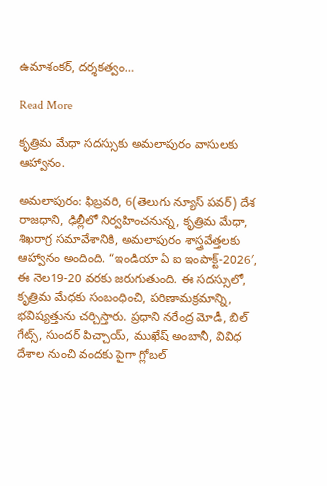ఉమాశంకర్, దర్శకత్వం…

Read More

కృత్రిమ మేధా సదస్సుకు అమలాపురం వాసులకు ఆహ్వానం.

అమలాపురం: ఫిబ్రవరి, 6(తెలుగు న్యూస్ పవర్) దేశ రాజధాని, ఢిల్లీలో నిర్వహించనున్న, కృత్రిమ మేధా, శిఖరాగ్ర సమావేశానికి, అమలాపురం శాస్త్రవేత్తలకు ఆహ్వానం అందింది. “ఇండియా ఏ ఐ ఇంపాక్ట్-2026′, ఈ నెల19-20 వరకు జరుగుతుంది. ఈ సదస్సులో, కృత్రిమ మేధకు సంబంధించి, పరిణామక్రమాన్ని, భవిష్యత్తును చర్చిస్తారు. ప్రధాని నరేంద్ర మోడీ, బిల్ గేట్స్, సుందర్ పిచ్చాయ్, ముఖేష్ అంబానీ, వివిధ దేశాల నుంచి వందకు పైగా గ్లోబల్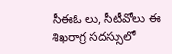సీఈఓ లు, సీటీవోలు ఈ శిఖరాగ్ర సదస్సులో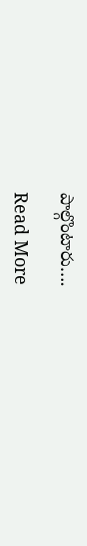పాల్గొంటారు….

Read More